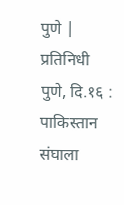पुणे | प्रतिनिधी
पुणे, दि.१६ :
पाकिस्तान संघाला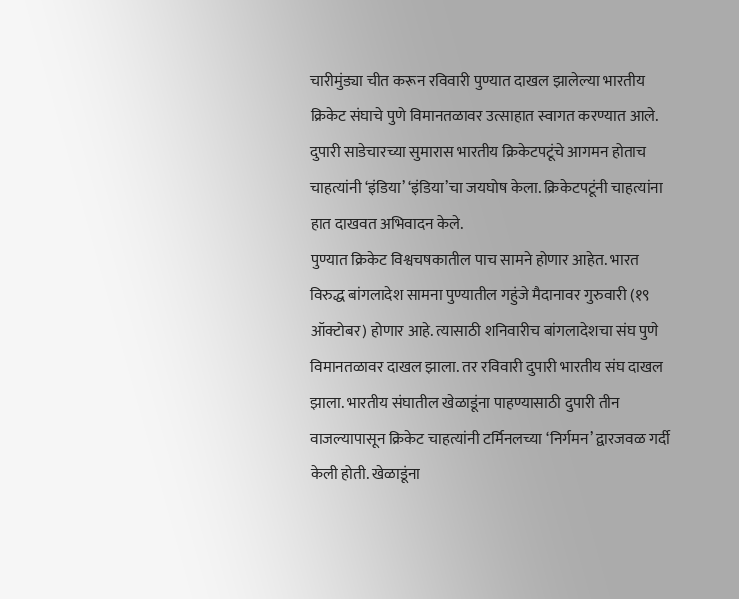चारीमुंड्या चीत करून रविवारी पुण्यात दाखल झालेल्या भारतीय क्रिकेट संघाचे पुणे विमानतळावर उत्साहात स्वागत करण्यात आले. दुपारी साडेचारच्या सुमारास भारतीय क्रिकेटपटूंचे आगमन होताच चाहत्यांनी ‘इंडिया’ ‘इंडिया’चा जयघोष केला. क्रिकेटपटूंनी चाहत्यांना हात दाखवत अभिवादन केले.
पुण्यात क्रिकेट विश्वचषकातील पाच सामने होणार आहेत. भारत विरुद्ध बांगलादेश सामना पुण्यातील गहुंजे मैदानावर गुरुवारी (१९ ऑक्टोबर) होणार आहे. त्यासाठी शनिवारीच बांगलादेशचा संघ पुणे विमानतळावर दाखल झाला. तर रविवारी दुपारी भारतीय संघ दाखल झाला. भारतीय संघातील खेळाडूंना पाहण्यासाठी दुपारी तीन वाजल्यापासून क्रिकेट चाहत्यांनी टर्मिनलच्या ‘निर्गमन’ द्वारजवळ गर्दी केली होती. खेळाडूंना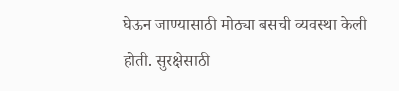घेऊन जाण्यासाठी मोठ्या बसची व्यवस्था केली होती. सुरक्षेसाठी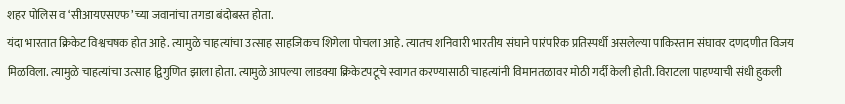शहर पोलिस व ‘सीआयएसएफ’च्या जवानांचा तगडा बंदोबस्त होता.
यंदा भारतात क्रिकेट विश्वचषक होत आहे. त्यामुळे चाहत्यांचा उत्साह साहजिकच शिगेला पोचला आहे. त्यातच शनिवारी भारतीय संघाने पारंपरिक प्रतिस्पर्धी असलेल्या पाकिस्तान संघावर दणदणीत विजय मिळविला. त्यामुळे चाहत्यांचा उत्साह द्विगुणित झाला होता. त्यामुळे आपल्या लाडक्या क्रिकेटपटूचे स्वागत करण्यासाठी चाहत्यांनी विमानतळावर मोठी गर्दी केली होती. विराटला पाहण्याची संधी हुकली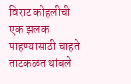विराट कोहलीची एक झलक पाहण्यासाठी चाहते ताटकळत थांबले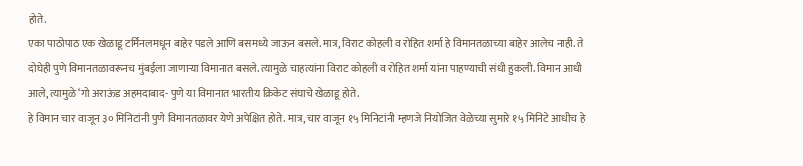होते.
एका पाठोपाठ एक खेळाडू टर्मिनलमधून बाहेर पडले आणि बसमध्ये जाऊन बसले. मात्र, विराट कोहली व रोहित शर्मा हे विमानतळाच्या बाहेर आलेच नाही. ते दोघेही पुणे विमानतळावरूनच मुंबईला जाणाऱ्या विमानात बसले. त्यामुळे चाहत्यांना विराट कोहली व रोहित शर्मा यांना पाहण्याची संधी हुकली. विमान आधी आले, त्यामुळे ‘गो अराऊंड अहमदाबाद- पुणे या विमानात भारतीय क्रिकेट संघाचे खेळाडू होते.
हे विमान चार वाजून ३० मिनिटांनी पुणे विमानतळावर येणे अपेक्षित होते. मात्र, चार वाजून १५ मिनिटांनी म्हणजे नियोजित वेळेच्या सुमारे १५ मिनिटे आधीच हे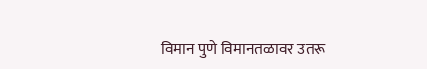विमान पुणे विमानतळावर उतरू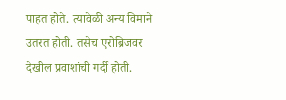पाहत होते. त्यावेळी अन्य विमाने उतरत होती. तसेच एरोब्रिजवर देखील प्रवाशांची गर्दी होती.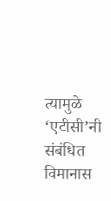त्यामुळे ‘एटीसी’नी संबंधित विमानास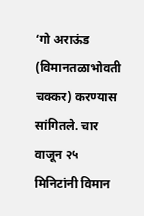‘गो अराऊंड (विमानतळाभोवती चक्कर) करण्यास सांगितले. चार वाजून २५ मिनिटांनी विमान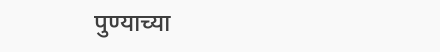पुण्याच्या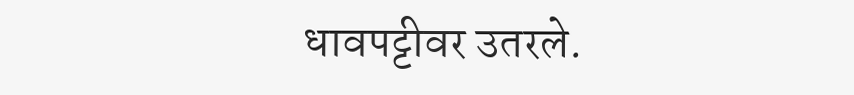धावपट्टीवर उतरले.